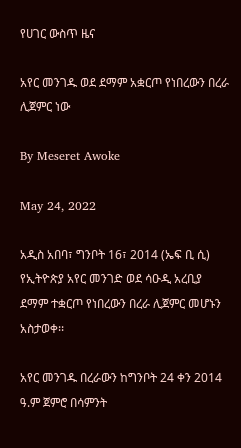የሀገር ውስጥ ዜና

አየር መንገዱ ወደ ደማም አቋርጦ የነበረውን በረራ ሊጀምር ነው

By Meseret Awoke

May 24, 2022

አዲስ አበባ፣ ግንቦት 16፣ 2014 (ኤፍ ቢ ሲ) የኢትዮጵያ አየር መንገድ ወደ ሳዑዲ አረቢያ ደማም ተቋርጦ የነበረውን በረራ ሊጀምር መሆኑን አስታወቀ፡፡

አየር መንገዱ በረራውን ከግንቦት 24 ቀን 2014 ዓ.ም ጀምሮ በሳምንት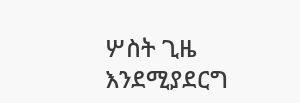ሦስት ጊዜ እንደሚያደርግ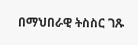በማህበራዊ ትስስር ገጹ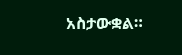አስታውቋል።